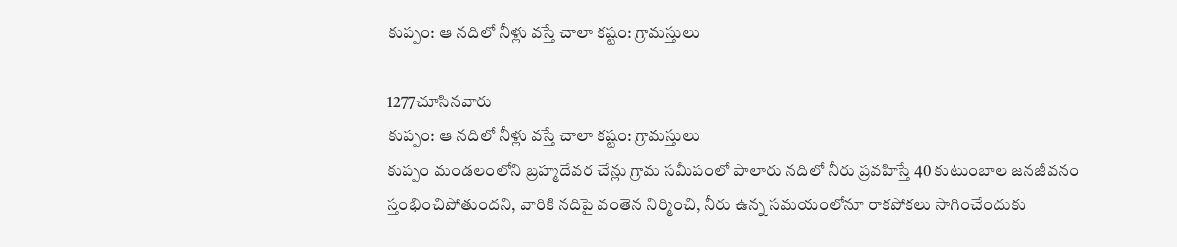కుప్పం: ఆ నదిలో నీళ్లు వస్తే చాలా కష్టం: గ్రామస్తులు

1277చూసినవారు
కుప్పం: ఆ నదిలో నీళ్లు వస్తే చాలా కష్టం: గ్రామస్తులు
కుప్పం మండలంలోని బ్రహ్మదేవర చేన్లు గ్రామ సమీపంలో పాలారు నదిలో నీరు ప్రవహిస్తే 40 కుటుంబాల జనజీవనం స్తంభించిపోతుందని, వారికి నదిపై వంతెన నిర్మించి, నీరు ఉన్న సమయంలోనూ రాకపోకలు సాగించేందుకు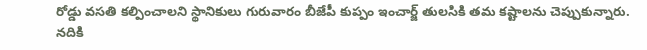రోడ్డు వసతి కల్పించాలని స్థానికులు గురువారం బీజేపీ కుప్పం ఇంచార్జ్ తులసికి తమ కష్టాలను చెప్పుకున్నారు. నదికి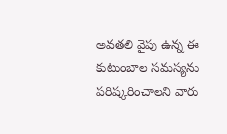అవతలి వైపు ఉన్న ఈ కుటుంబాల సమస్యను పరిష్కరించాలని వారు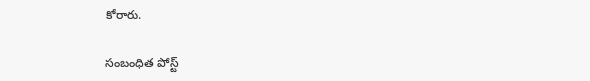కోరారు.

సంబంధిత పోస్ట్